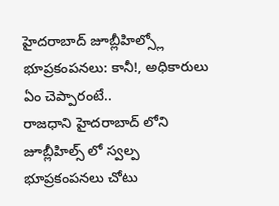హైదరాబాద్ జూబ్లీహిల్స్లో భూప్రకంపనలు: కానీ!, అధికారులు ఏం చెప్పారంటే..
రాజధాని హైదరాబాద్ లోని జూబ్లీహిల్స్ లో స్వల్ప భూప్రకంపనలు చోటు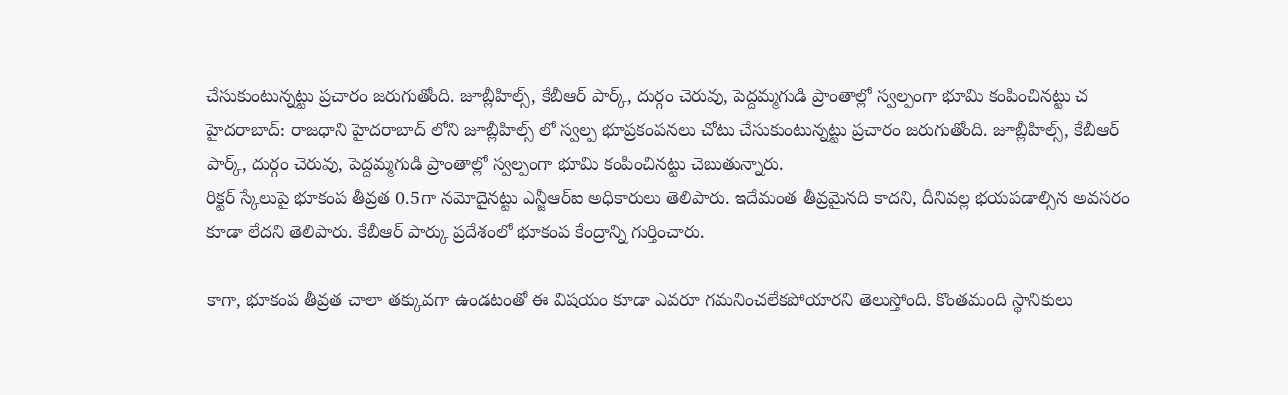చేసుకుంటున్నట్టు ప్రచారం జరుగుతోంది. జూబ్లీహిల్స్, కేబీఆర్ పార్క్, దుర్గం చెరువు, పెద్దమ్మగుడి ప్రాంతాల్లో స్వల్పంగా భూమి కంపించినట్టు చ
హైదరాబాద్: రాజధాని హైదరాబాద్ లోని జూబ్లీహిల్స్ లో స్వల్ప భూప్రకంపనలు చోటు చేసుకుంటున్నట్టు ప్రచారం జరుగుతోంది. జూబ్లీహిల్స్, కేబీఆర్ పార్క్, దుర్గం చెరువు, పెద్దమ్మగుడి ప్రాంతాల్లో స్వల్పంగా భూమి కంపించినట్టు చెబుతున్నారు.
రిక్టర్ స్కేలుపై భూకంప తీవ్రత 0.5గా నమోదైనట్టు ఎన్జీఆర్ఐ అధికారులు తెలిపారు. ఇదేమంత తీవ్రమైనది కాదని, దీనివల్ల భయపడాల్సిన అవసరం కూడా లేదని తెలిపారు. కేబీఆర్ పార్కు ప్రదేశంలో భూకంప కేంద్రాన్ని గుర్తించారు.

కాగా, భూకంప తీవ్రత చాలా తక్కువగా ఉండటంతో ఈ విషయం కూడా ఎవరూ గమనించలేకపోయారని తెలుస్తోంది. కొంతమంది స్థానికులు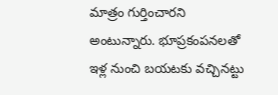మాత్రం గుర్తించారని అంటున్నారు. భూప్రకంపనలతో ఇళ్ల నుంచి బయటకు వచ్చినట్టు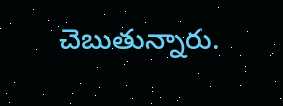చెబుతున్నారు.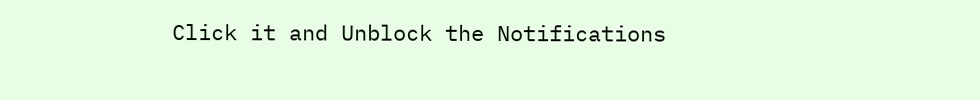Click it and Unblock the Notifications